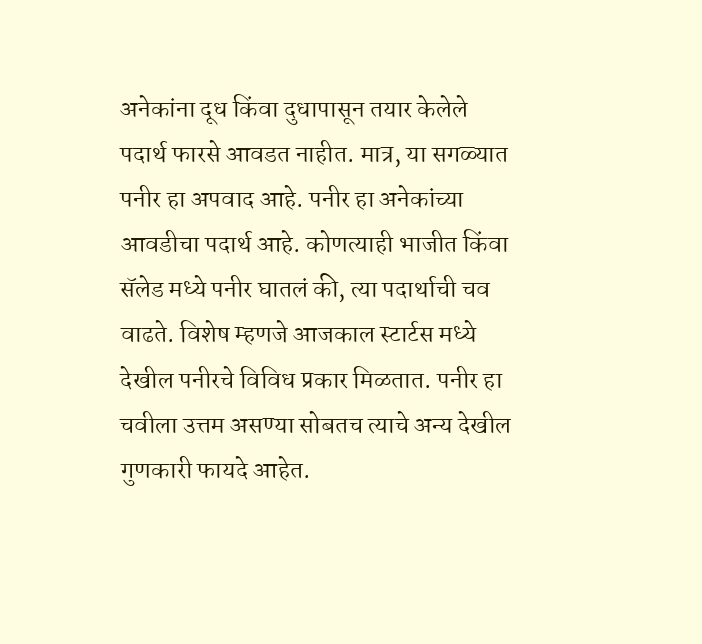अनेकांना दूध किंवा दुधापासून तयार केलेले पदार्थ फारसे आवडत नाहीत. मात्र, या सगळ्यात पनीर हा अपवाद आहे. पनीर हा अनेकांच्या आवडीचा पदार्थ आहे. कोणत्याही भाजीत किंवा सॅलेड मध्ये पनीर घातलं की, त्या पदार्थाची चव वाढते. विशेष म्हणजे आजकाल स्टार्टस मध्ये देखील पनीरचे विविध प्रकार मिळतात. पनीर हा चवीला उत्तम असण्या सोबतच त्याचे अन्य देखील गुणकारी फायदे आहेत.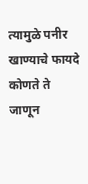त्यामुळे पनीर खाण्याचे फायदे कोणते ते जाणून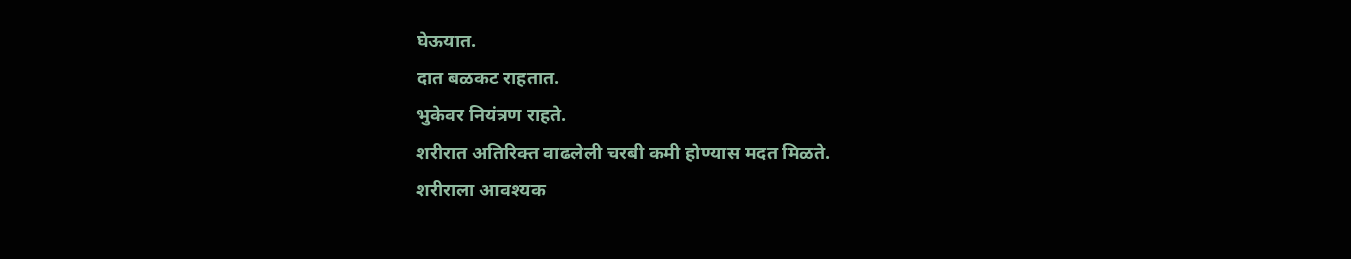घेऊयात.
दात बळकट राहतात.
भुकेवर नियंत्रण राहते.
शरीरात अतिरिक्त वाढलेली चरबी कमी होण्यास मदत मिळते.
शरीराला आवश्यक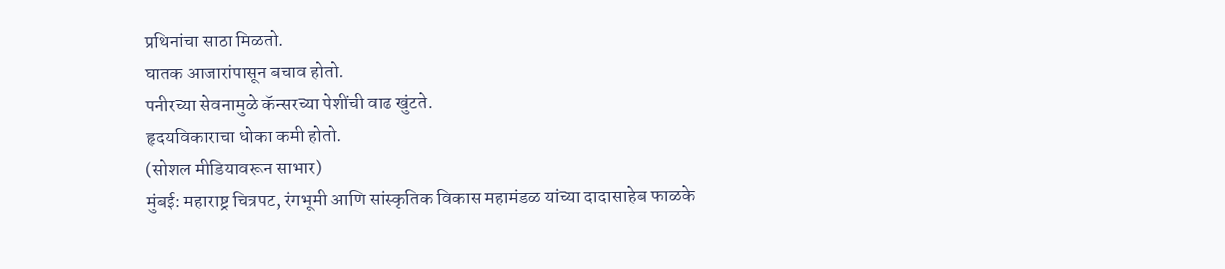प्रथिनांचा साठा मिळतो.
घातक आजारांपासून बचाव होतो.
पनीरच्या सेवनामुळे कॅन्सरच्या पेशींची वाढ खुंटते.
हृदयविकाराचा धोका कमी होतो.
(सोशल मीडियावरून साभार)
मुंबई: महाराष्ट्र चित्रपट, रंगभूमी आणि सांस्कृतिक विकास महामंडळ यांच्या दादासाहेब फाळके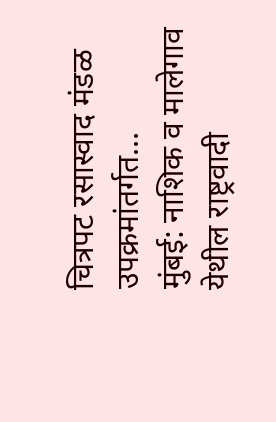चित्रपट रसास्वाद मंडळ उपक्रमांतर्गत…
मुंबई: नाशिक व मालेगाव येथील राष्ट्रवादी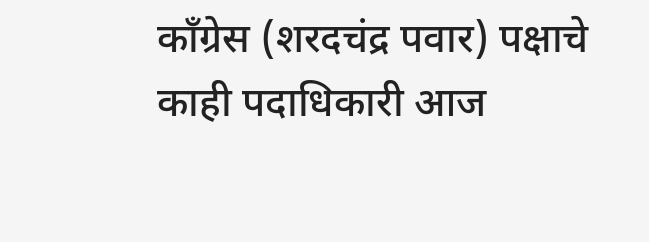काँग्रेस (शरदचंद्र पवार) पक्षाचे काही पदाधिकारी आज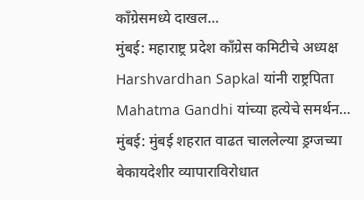काँग्रेसमध्ये दाखल…
मुंबई: महाराष्ट्र प्रदेश काँग्रेस कमिटीचे अध्यक्ष Harshvardhan Sapkal यांनी राष्ट्रपिता Mahatma Gandhi यांच्या हत्येचे समर्थन…
मुंबई: मुंबई शहरात वाढत चाललेल्या ड्रग्जच्या बेकायदेशीर व्यापाराविरोधात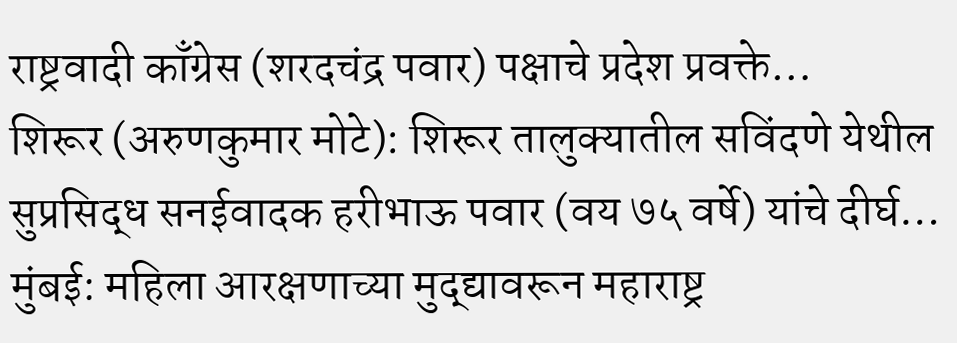राष्ट्रवादी काँग्रेस (शरदचंद्र पवार) पक्षाचे प्रदेश प्रवक्ते…
शिरूर (अरुणकुमार मोटे): शिरूर तालुक्यातील सविंदणे येथील सुप्रसिद्ध सनईवादक हरीभाऊ पवार (वय ७५ वर्षे) यांचे दीर्घ…
मुंबई: महिला आरक्षणाच्या मुद्द्यावरून महाराष्ट्र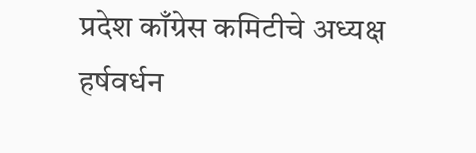प्रदेश काँग्रेस कमिटीचे अध्यक्ष हर्षवर्धन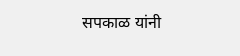सपकाळ यांनी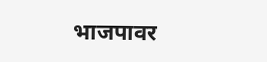भाजपावर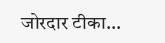जोरदार टीका…